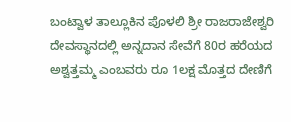ಬಂಟ್ವಾಳ ತಾಲ್ಲೂಕಿನ ಪೊಳಲಿ ಶ್ರೀ ರಾಜರಾಜೇಶ್ವರಿ ದೇವಸ್ಥಾನದಲ್ಲಿ ಅನ್ನದಾನ ಸೇವೆಗೆ 80ರ ಹರೆಯದ ಅಶ್ವತ್ತಮ್ಮ ಎಂಬವರು ರೂ 1ಲಕ್ಷ ಮೊತ್ತದ ದೇಣಿಗೆ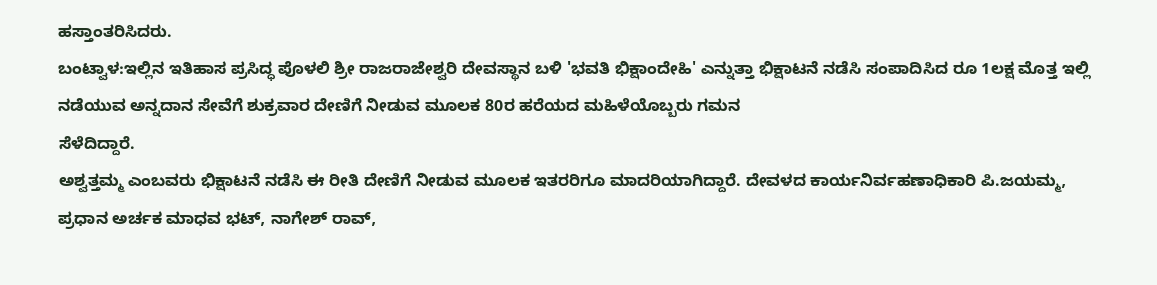ಹಸ್ತಾಂತರಿಸಿದರು.
ಬಂಟ್ವಾಳ:ಇಲ್ಲಿನ ಇತಿಹಾಸ ಪ್ರಸಿದ್ಧ ಪೊಳಲಿ ಶ್ರೀ ರಾಜರಾಜೇಶ್ವರಿ ದೇವಸ್ಥಾನ ಬಳಿ 'ಭವತಿ ಭಿಕ್ಷಾಂದೇಹಿ' ಎನ್ನುತ್ತಾ ಭಿಕ್ಷಾಟನೆ ನಡೆಸಿ ಸಂಪಾದಿಸಿದ ರೂ 1ಲಕ್ಷ ಮೊತ್ತ ಇಲ್ಲಿ ನಡೆಯುವ ಅನ್ನದಾನ ಸೇವೆಗೆ ಶುಕ್ರವಾರ ದೇಣಿಗೆ ನೀಡುವ ಮೂಲಕ 80ರ ಹರೆಯದ ಮಹಿಳೆಯೊಬ್ಬರು ಗಮನ
ಸೆಳೆದಿದ್ದಾರೆ.
ಅಶ್ವತ್ತಮ್ಮ ಎಂಬವರು ಭಿಕ್ಷಾಟನೆ ನಡೆಸಿ ಈ ರೀತಿ ದೇಣಿಗೆ ನೀಡುವ ಮೂಲಕ ಇತರರಿಗೂ ಮಾದರಿಯಾಗಿದ್ದಾರೆ. ದೇವಳದ ಕಾರ್ಯನಿರ್ವಹಣಾಧಿಕಾರಿ ಪಿ.ಜಯಮ್ಮ, ಪ್ರಧಾನ ಅರ್ಚಕ ಮಾಧವ ಭಟ್, ನಾಗೇಶ್ ರಾವ್,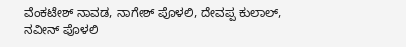ವೆಂಕಟೇಶ್ ನಾವಡ, ನಾಗೇಶ್ ಪೊಳಲಿ, ದೇವಪ್ಪ ಕುಲಾಲ್, ನವೀನ್ ಪೊಳಲಿ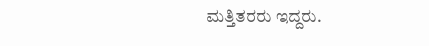ಮತ್ತಿತರರು ಇದ್ದರು.